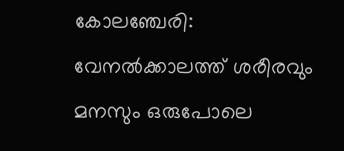കോലഞ്ചേരി: വേനൽക്കാലത്ത് ശരീരവും മനസും ഒരുപോലെ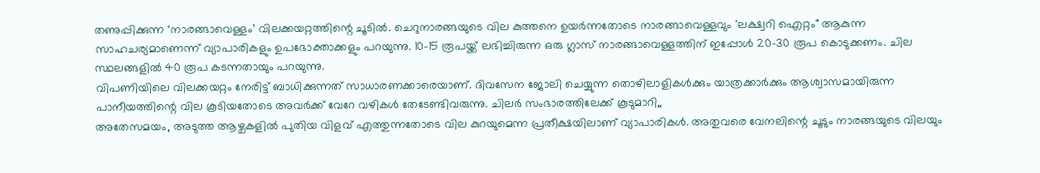തണുപ്പിക്കുന്ന ‘നാരങ്ങാവെള്ളം’ വിലക്കയറ്റത്തിന്റെ ചൂടിൽ. ചെറുനാരങ്ങയുടെ വില കുത്തനെ ഉയർന്നതോടെ നാരങ്ങാവെള്ളവും 'ലക്ഷ്വറി ഐറ്റം" ആകുന്ന സാഹചര്യമാണെന്ന് വ്യാപാരികളും ഉപഭോക്താക്കളും പറയുന്നു. 10–15 രൂപയ്ക്ക് ലഭിച്ചിരുന്ന ഒരു ഗ്ലാസ് നാരങ്ങാവെള്ളത്തിന് ഇപ്പോൾ 20–30 രൂപ കൊടുക്കണം. ചില സ്ഥലങ്ങളിൽ 40 രൂപ കടന്നതായും പറയുന്നു.
വിപണിയിലെ വിലക്കയറ്റം നേരിട്ട് ബാധിക്കുന്നത് സാധാരണക്കാരെയാണ്. ദിവസേന ജോലി ചെയ്യുന്ന തൊഴിലാളികൾക്കും യാത്രക്കാർക്കും ആശ്വാസമായിരുന്ന പാനീയത്തിന്റെ വില കൂടിയതോടെ അവർക്ക് വേറേ വഴികൾ തേടേണ്ടിവരുന്നു. ചിലർ സംഭാരത്തിലേക്ക് കൂടുമാറി,,
അതേസമയം, അടുത്ത ആഴ്ചകളിൽ പുതിയ വിളവ് എത്തുന്നതോടെ വില കുറയുമെന്ന പ്രതീക്ഷയിലാണ് വ്യാപാരികൾ. അതുവരെ വേനലിന്റെ ചൂടും നാരങ്ങയുടെ വിലയും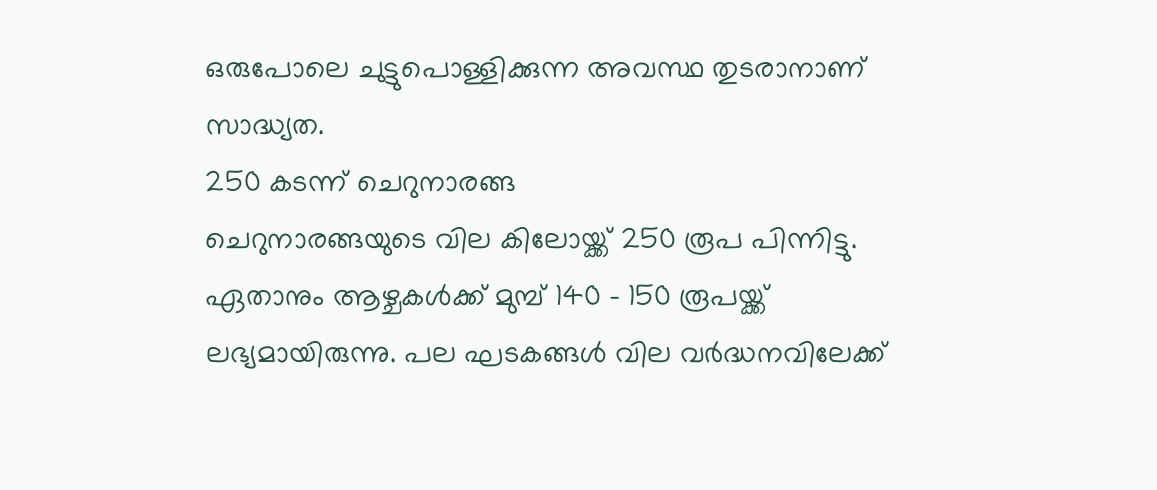ഒരുപോലെ ചുട്ടുപൊള്ളിക്കുന്ന അവസ്ഥ തുടരാനാണ് സാദ്ധ്യത.
250 കടന്ന് ചെറുനാരങ്ങ
ചെറുനാരങ്ങയുടെ വില കിലോയ്ക്ക് 250 രൂപ പിന്നിട്ടു. ഏതാനും ആഴ്ചകൾക്ക് മുമ്പ് 140 - 150 രൂപയ്ക്ക് ലഭ്യമായിരുന്നു. പല ഘടകങ്ങൾ വില വർദ്ധനവിലേക്ക്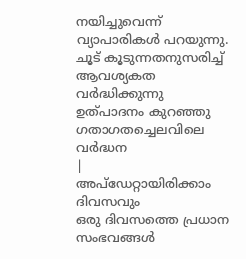നയിച്ചുവെന്ന് വ്യാപാരികൾ പറയുന്നു.
ചൂട് കൂടുന്നതനുസരിച്ച് ആവശ്യകത വർദ്ധിക്കുന്നു
ഉത്പാദനം കുറഞ്ഞു
ഗതാഗതച്ചെലവിലെ വർദ്ധന
|
അപ്ഡേറ്റായിരിക്കാം ദിവസവും
ഒരു ദിവസത്തെ പ്രധാന സംഭവങ്ങൾ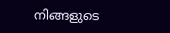നിങ്ങളുടെ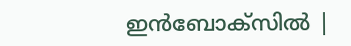ഇൻബോക്സിൽ |